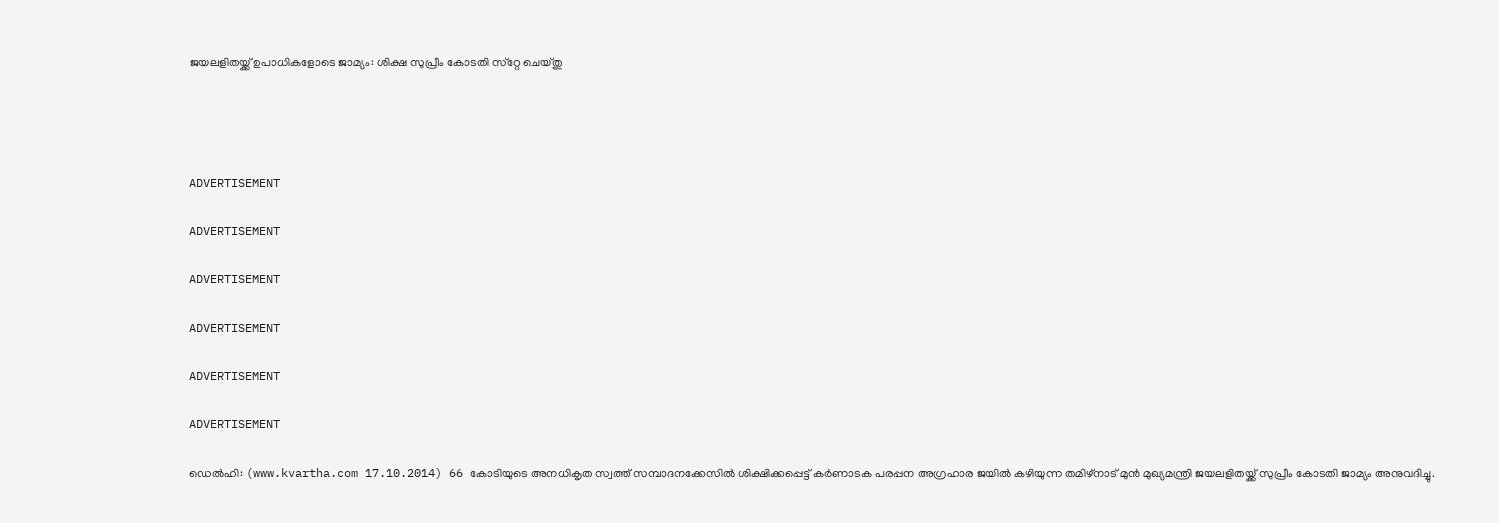ജയലളിതയ്ക്ക് ഉപാധികളോടെ ജാമ്യം: ശിക്ഷ സുപ്രീം കോടതി സ്‌റ്റേ ചെയ്തു




ADVERTISEMENT

ADVERTISEMENT

ADVERTISEMENT

ADVERTISEMENT

ADVERTISEMENT

ADVERTISEMENT

ഡെല്‍ഹി: (www.kvartha.com 17.10.2014) 66 കോടിയുടെ അനധികൃത സ്വത്ത് സമ്പാദനക്കേസില്‍ ശിക്ഷിക്കപ്പെട്ട് കര്‍ണാടക പരപ്പന അഗ്രഹാര ജയില്‍ കഴിയുന്ന തമിഴ്‌നാട് മുന്‍ മുഖ്യമന്ത്രി ജയലളിതയ്ക്ക് സുപ്രീം കോടതി ജാമ്യം അനുവദിച്ചു.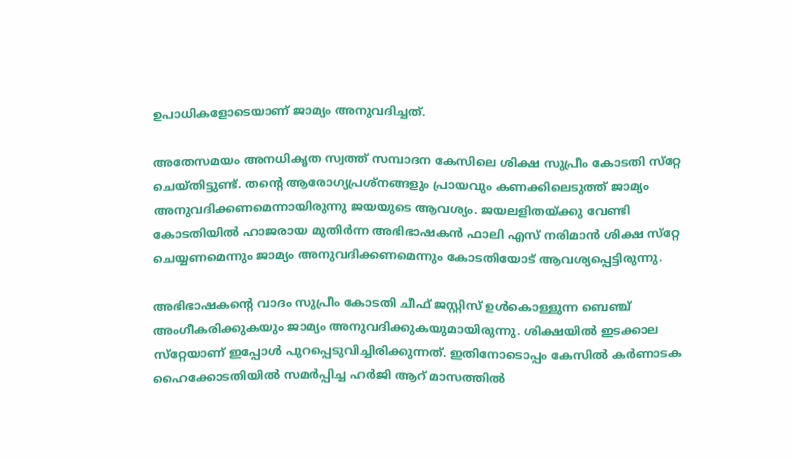ഉപാധികളോടെയാണ് ജാമ്യം അനുവദിച്ചത്.

അതേസമയം അനധികൃത സ്വത്ത് സമ്പാദന കേസിലെ ശിക്ഷ സുപ്രീം കോടതി സ്‌റ്റേ ചെയ്തിട്ടുണ്ട്. തന്റെ ആരോഗ്യപ്രശ്‌നങ്ങളും പ്രായവും കണക്കിലെടുത്ത് ജാമ്യം അനുവദിക്കണമെന്നായിരുന്നു ജയയുടെ ആവശ്യം. ജയലളിതയ്ക്കു വേണ്ടി കോടതിയില്‍ ഹാജരായ മുതിര്‍ന്ന അഭിഭാഷകന്‍ ഫാലി എസ് നരിമാന്‍ ശിക്ഷ സ്‌റ്റേ ചെയ്യണമെന്നും ജാമ്യം അനുവദിക്കണമെന്നും കോടതിയോട് ആവശ്യപ്പെട്ടിരുന്നു.

അഭിഭാഷകന്റെ വാദം സുപ്രീം കോടതി ചീഫ് ജസ്റ്റിസ് ഉള്‍കൊള്ളുന്ന ബെഞ്ച് അംഗീകരിക്കുകയും ജാമ്യം അനുവദിക്കുകയുമായിരുന്നു. ശിക്ഷയില്‍ ഇടക്കാല സ്‌റ്റേയാണ് ഇപ്പോള്‍ പുറപ്പെടുവിച്ചിരിക്കുന്നത്. ഇതിനോടൊപ്പം കേസില്‍ കര്‍ണാടക ഹൈക്കോടതിയില്‍ സമര്‍പ്പിച്ച ഹര്‍ജി ആറ് മാസത്തില്‍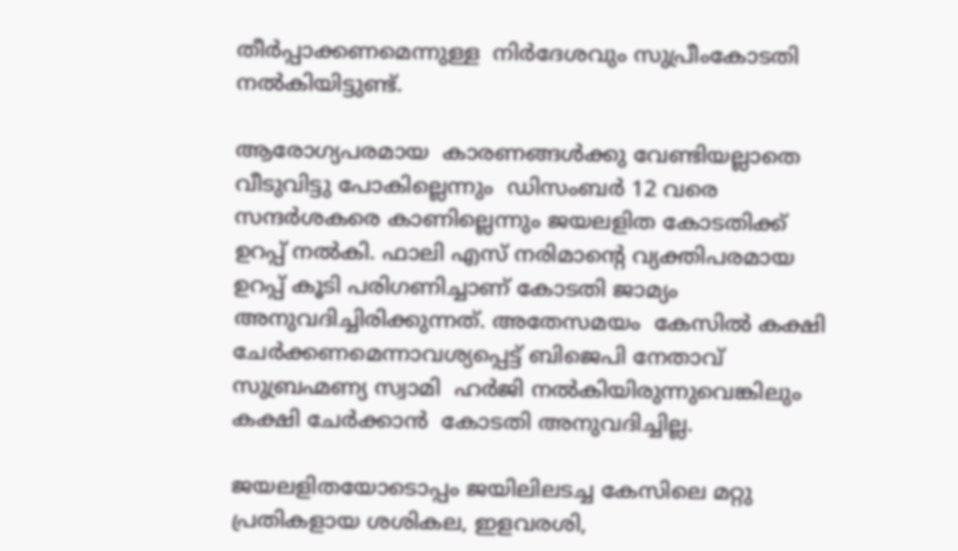തീര്‍പ്പാക്കണമെന്നുള്ള  നിര്‍ദേശവും സുപ്രീംകോടതി നല്‍കിയിട്ടുണ്ട്.

ആരോഗ്യപരമായ  കാരണങ്ങള്‍ക്കു വേണ്ടിയല്ലാതെ വീടുവിട്ടു പോകില്ലെന്നും  ഡിസംബര്‍ 12 വരെ സന്ദര്‍ശകരെ കാണില്ലെന്നും ജയലളിത കോടതിക്ക് ഉറപ്പ് നല്‍കി. ഫാലി എസ് നരിമാന്റെ വ്യക്തിപരമായ ഉറപ്പ് കൂടി പരിഗണിച്ചാണ് കോടതി ജാമ്യം അനുവദിച്ചിരിക്കുന്നത്. അതേസമയം  കേസില്‍ കക്ഷി ചേര്‍ക്കണമെന്നാവശ്യപ്പെട്ട് ബിജെപി നേതാവ് സുബ്രഹ്മണ്യ സ്വാമി  ഹര്‍ജി നല്‍കിയിരുന്നുവെങ്കിലും കക്ഷി ചേര്‍ക്കാന്‍  കോടതി അനുവദിച്ചില്ല.

ജയലളിതയോടൊപ്പം ജയിലിലടച്ച കേസിലെ മറ്റു പ്രതികളായ ശശികല, ഇളവരശി,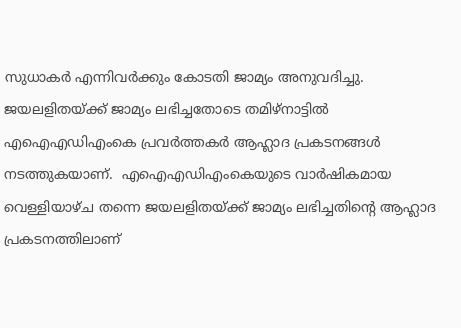സുധാകര്‍ എന്നിവര്‍ക്കും കോടതി ജാമ്യം അനുവദിച്ചു. ജയലളിതയ്ക്ക് ജാമ്യം ലഭിച്ചതോടെ തമിഴ്‌നാട്ടില്‍ എഐഎഡിഎംകെ പ്രവര്‍ത്തകര്‍ ആഹ്ലാദ പ്രകടനങ്ങള്‍ നടത്തുകയാണ്.  എഐഎഡിഎംകെയുടെ വാര്‍ഷികമായ വെള്ളിയാഴ്ച തന്നെ ജയലളിതയ്ക്ക് ജാമ്യം ലഭിച്ചതിന്റെ ആഹ്ലാദ പ്രകടനത്തിലാണ്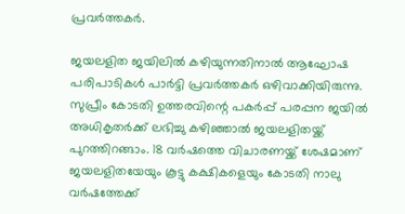പ്രവര്‍ത്തകര്‍.

ജയലളിത ജയിലില്‍ കഴിയുന്നതിനാല്‍ ആഘോഷ പരിപാടികള്‍ പാര്‍ട്ടി പ്രവര്‍ത്തകര്‍ ഒഴിവാക്കിയിരുന്നു. സുപ്രീം കോടതി ഉത്തരവിന്റെ പകര്‍പ്പ് പരപ്പന ജയില്‍ അധികൃതര്‍ക്ക് ലഭിച്ചു കഴിഞ്ഞാല്‍ ജയലളിതയ്ക്ക് പുറത്തിറങ്ങാം. 18 വര്‍ഷത്തെ വിചാരണയ്ക്ക് ശേഷമാണ് ജയലളിതയേയും കൂട്ടു കക്ഷികളെയും കോടതി നാലു വര്‍ഷത്തേക്ക്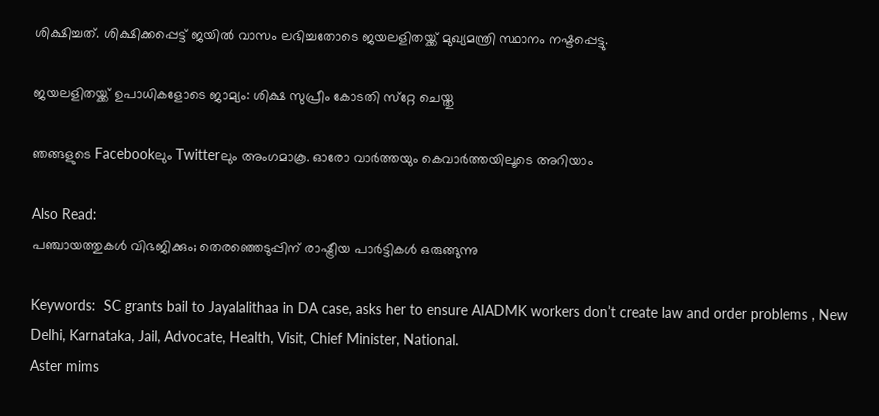ശിക്ഷിച്ചത്. ശിക്ഷിക്കപ്പെട്ട് ജയില്‍ വാസം ലഭിച്ചതോടെ ജയലളിതയ്ക്ക് മുഖ്യമന്ത്രി സ്ഥാനം നഷ്ടപ്പെട്ടു.

ജയലളിതയ്ക്ക് ഉപാധികളോടെ ജാമ്യം: ശിക്ഷ സുപ്രീം കോടതി സ്‌റ്റേ ചെയ്തു

ഞങ്ങളുടെ Facebookലും Twitterലും അംഗമാകൂ. ഓരോ വാര്‍ത്തയും കെവാര്‍ത്തയിലൂടെ അറിയാം

Also Read:
പഞ്ചായത്തുകള്‍ വിഭജിക്കും; തെരഞ്ഞെടുപ്പിന് രാഷ്ട്രീയ പാര്‍ട്ടികള്‍ ഒരുങ്ങുന്നു

Keywords:  SC grants bail to Jayalalithaa in DA case, asks her to ensure AIADMK workers don’t create law and order problems , New Delhi, Karnataka, Jail, Advocate, Health, Visit, Chief Minister, National.
Aster mims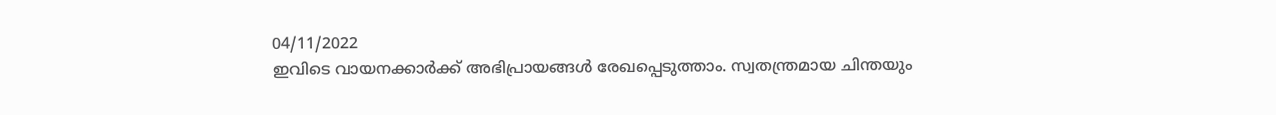04/11/2022
ഇവിടെ വായനക്കാർക്ക് അഭിപ്രായങ്ങൾ രേഖപ്പെടുത്താം. സ്വതന്ത്രമായ ചിന്തയും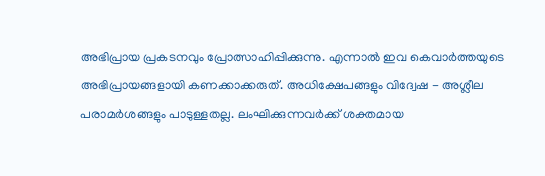അഭിപ്രായ പ്രകടനവും പ്രോത്സാഹിപ്പിക്കുന്നു. എന്നാൽ ഇവ കെവാർത്തയുടെ അഭിപ്രായങ്ങളായി കണക്കാക്കരുത്. അധിക്ഷേപങ്ങളും വിദ്വേഷ - അശ്ലീല പരാമർശങ്ങളും പാടുള്ളതല്ല. ലംഘിക്കുന്നവർക്ക് ശക്തമായ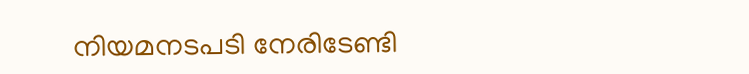നിയമനടപടി നേരിടേണ്ടി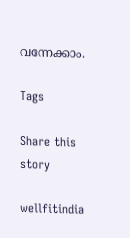വന്നേക്കാം.

Tags

Share this story

wellfitindia